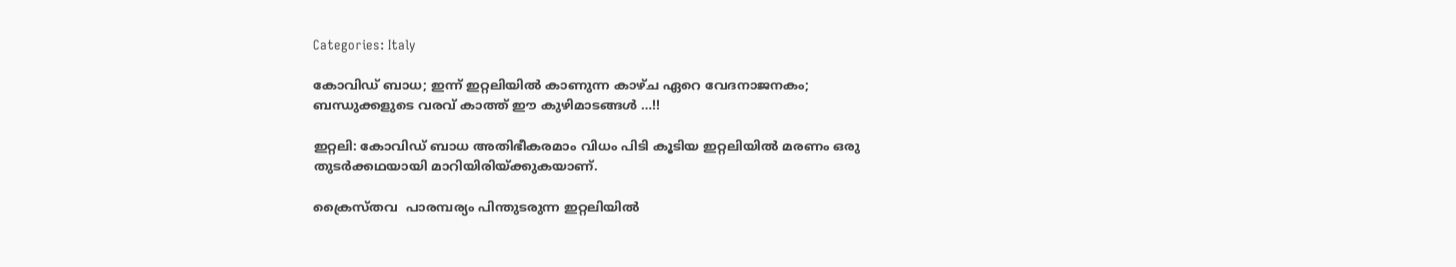Categories: Italy

കോവിഡ്‌ ബാധ; ഇന്ന് ഇറ്റലിയില്‍ കാണുന്ന കാഴ്ച ഏറെ വേദനാജനകം; ബന്ധുക്കളുടെ വരവ് കാത്ത് ഈ കുഴിമാടങ്ങള്‍ …!!

ഇറ്റലി: കോവിഡ്‌ ബാധ അതിഭീകരമാം വിധം പിടി കൂടിയ ഇറ്റലിയില്‍ മരണം ഒരു തുടര്‍ക്കഥയായി മാറിയിരിയ്ക്കുകയാണ്.

ക്രൈസ്തവ  പാരമ്പര്യം പിന്തുടരുന്ന ഇറ്റലിയില്‍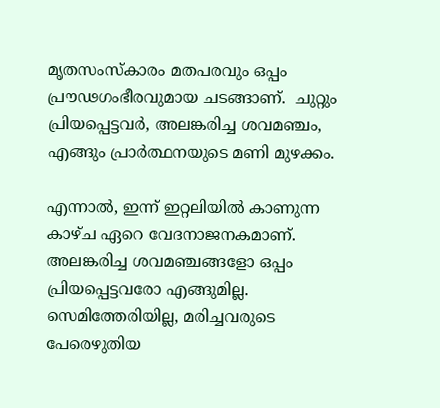മൃതസംസ്കാരം മതപരവും ഒപ്പം പ്രൗഢഗംഭീരവുമായ ചടങ്ങാണ്.  ചുറ്റും പ്രിയപ്പെട്ടവര്‍, അലങ്കരിച്ച ശവമഞ്ചം, എങ്ങും പ്രാര്‍ത്ഥനയുടെ മണി മുഴക്കം.

എന്നാല്‍, ഇന്ന് ഇറ്റലിയില്‍ കാണുന്ന കാഴ്ച ഏറെ വേദനാജനകമാണ്. അലങ്കരിച്ച ശവമഞ്ചങ്ങളോ ഒപ്പം പ്രിയപ്പെട്ടവരോ എങ്ങുമില്ല. സെമിത്തേരിയില്ല, മരിച്ചവരുടെ പേരെഴുതിയ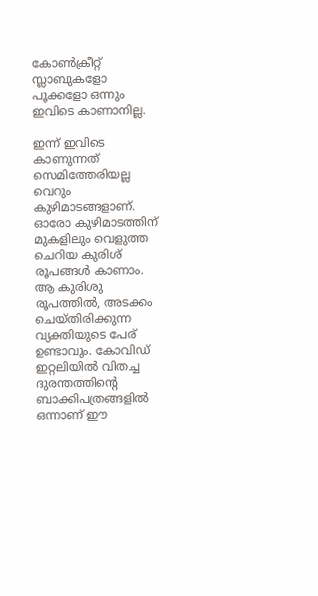കോണ്‍ക്രീറ്റ് സ്ലാബുകളോ പൂക്കളോ ഒന്നും ഇവിടെ കാണാനില്ല.

ഇന്ന് ഇവിടെ കാണുന്നത് സെമിത്തേരിയല്ല വെറും കുഴിമാടങ്ങളാണ്. ഓരോ കുഴിമാടത്തിന് മുകളിലും വെളുത്ത ചെറിയ കുരിശ് രൂപങ്ങള്‍ കാണാം. ആ കുരിശു രൂപത്തില്‍, അടക്കം ചെയ്തിരിക്കുന്ന വ്യക്തിയുടെ പേര് ഉണ്ടാവും. കോവിഡ് ഇറ്റലിയില്‍ വിതച്ച ദുരന്തത്തിന്‍റെ ബാക്കിപത്രങ്ങളില്‍ ഒന്നാണ് ഈ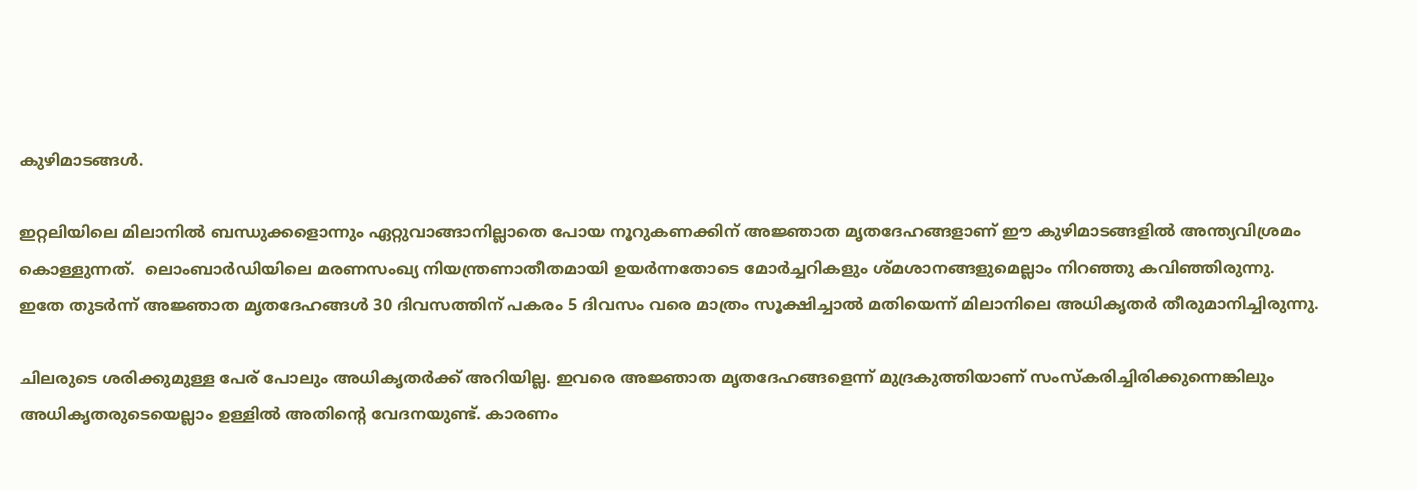കുഴിമാടങ്ങള്‍.

ഇറ്റലിയിലെ മിലാനില്‍ ബന്ധുക്കളൊന്നും ഏറ്റുവാങ്ങാനില്ലാതെ പോയ നൂറുകണക്കിന് അജ്ഞാത മൃതദേഹങ്ങളാണ് ഈ കുഴിമാടങ്ങളില്‍ അന്ത്യവിശ്രമം കൊള്ളുന്നത്.  ലൊംബാര്‍ഡിയിലെ മരണസംഖ്യ നിയന്ത്രണാതീതമായി ഉയര്‍ന്നതോടെ മോര്‍ച്ചറികളും ശ്മശാനങ്ങളുമെല്ലാം നിറഞ്ഞു കവിഞ്ഞിരുന്നു. ഇതേ തുടര്‍ന്ന് അജ്ഞാത മൃതദേഹങ്ങള്‍ 30 ദിവസത്തിന് പകരം 5 ദിവസം വരെ മാത്രം സൂക്ഷിച്ചാല്‍ മതിയെന്ന് മിലാനിലെ അധികൃതര്‍ തീരുമാനിച്ചിരുന്നു.

ചിലരുടെ ശരിക്കുമുള്ള പേര് പോലും അധികൃതര്‍ക്ക് അറിയില്ല. ഇവരെ അജ്ഞാത മൃതദേഹങ്ങളെന്ന് മുദ്രകുത്തിയാണ് സംസ്കരിച്ചിരിക്കുന്നെങ്കിലും അധികൃതരുടെയെല്ലാം ഉള്ളില്‍ അതിന്‍റെ വേദനയുണ്ട്. കാരണം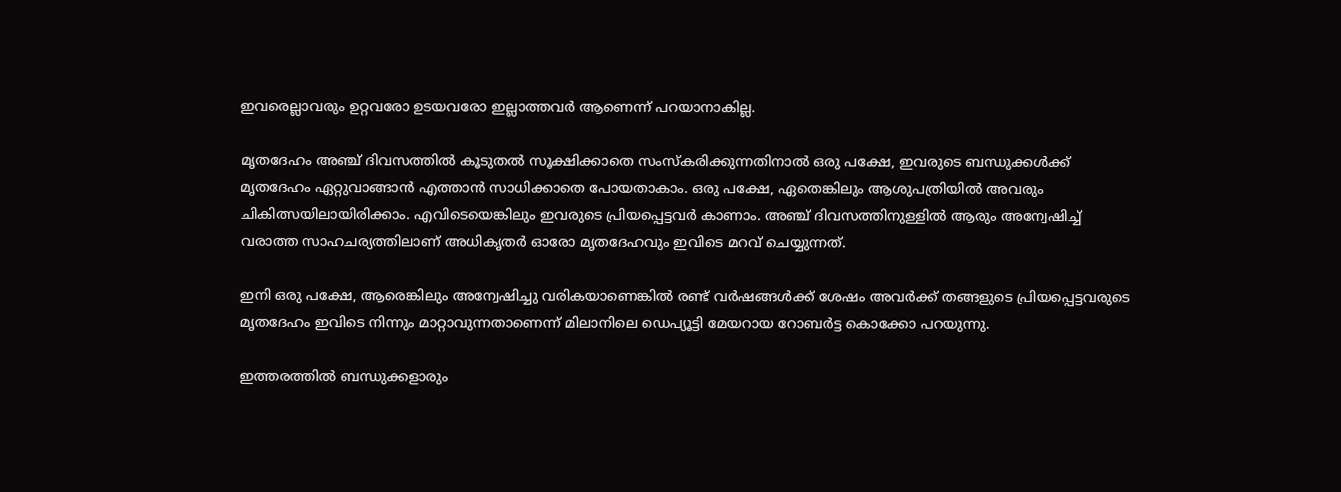ഇവരെല്ലാവരും ഉറ്റവരോ ഉടയവരോ ഇല്ലാത്തവര്‍ ആണെന്ന് പറയാനാകില്ല.

മൃതദേഹം അഞ്ച് ദിവസത്തില്‍ കൂടുതല്‍ സൂക്ഷിക്കാതെ സംസ്കരിക്കുന്നതിനാല്‍ ഒരു പക്ഷേ, ഇവരുടെ ബന്ധുക്കള്‍ക്ക് മൃതദേഹം ഏറ്റുവാങ്ങാന്‍ എത്താന്‍ സാധിക്കാതെ പോയതാകാം. ഒരു പക്ഷേ, ഏതെങ്കിലും ആശുപത്രിയില്‍ അവരും ചികിത്സയിലായിരിക്കാം. എവിടെയെങ്കിലും ഇവരുടെ പ്രിയപ്പെട്ടവര്‍ കാണാം. അഞ്ച് ദിവസത്തിനുള്ളില്‍ ആരും അന്വേഷിച്ച്‌ വരാത്ത സാഹചര്യത്തിലാണ് അധികൃതര്‍ ഓരോ മൃതദേഹവും ഇവിടെ മറവ് ചെയ്യുന്നത്.

ഇനി ഒരു പക്ഷേ, ആരെങ്കിലും അന്വേഷിച്ചു വരികയാണെങ്കില്‍ രണ്ട് വര്‍ഷങ്ങള്‍ക്ക് ശേഷം അവര്‍ക്ക് തങ്ങളുടെ പ്രിയപ്പെട്ടവരുടെ മൃതദേഹം ഇവിടെ നിന്നും മാറ്റാവുന്നതാണെന്ന് മിലാനിലെ ഡെപ്യൂട്ടി മേയറായ റോബര്‍ട്ട കൊക്കോ പറയുന്നു.

ഇത്തരത്തില്‍ ബന്ധുക്കളാരും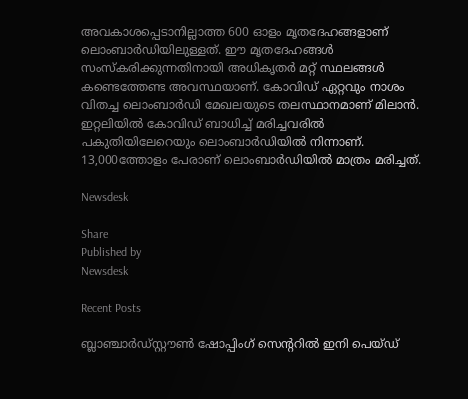അവകാശപ്പെടാനില്ലാത്ത 600 ഓളം മൃതദേഹങ്ങളാണ് ലൊംബാര്‍ഡിയിലുള്ളത്. ഈ മൃതദേഹങ്ങള്‍ സംസ്കരിക്കുന്നതിനായി അധികൃതര്‍ മറ്റ് സ്ഥലങ്ങള്‍ കണ്ടെത്തേണ്ട അവസ്ഥയാണ്. കോവിഡ് ഏറ്റവും നാശം വിതച്ച ലൊംബാര്‍ഡി മേഖലയുടെ തലസ്ഥാനമാണ് മിലാന്‍. ഇറ്റലിയില്‍ കോവിഡ് ബാധിച്ച്‌ മരിച്ചവരില്‍ പകുതിയിലേറെയും ലൊംബാര്‍ഡിയില്‍ നിന്നാണ്. 13,000ത്തോളം പേരാണ് ലൊംബാര്‍ഡിയില്‍ മാത്രം മരിച്ചത്.

Newsdesk

Share
Published by
Newsdesk

Recent Posts

ബ്ലാഞ്ചാർഡ്‌സ്റ്റൗൺ ഷോപ്പിംഗ് സെന്ററിൽ ഇനി പെയ്ഡ്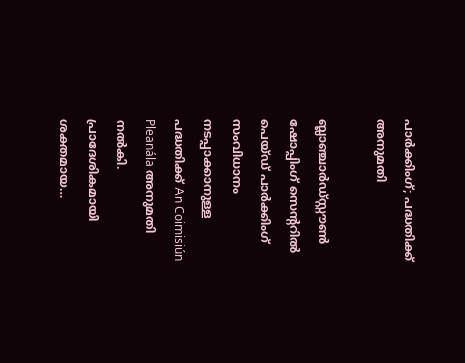പാർക്കിംഗ്; പദ്ധതിക്ക് അനുമതി

ബ്ലാഞ്ചാർഡ്‌സ്റ്റൗൺ ഷോപ്പിംഗ് സെന്ററിൽ പെയ്ഡ് പാർക്കിംഗ് സംവിധാനം നടപ്പാക്കാനുള്ള പദ്ധതിക്ക് An Coimisiún Pleanála അനുമതി നൽകി. പ്രാദേശികമായി ശക്തമായ…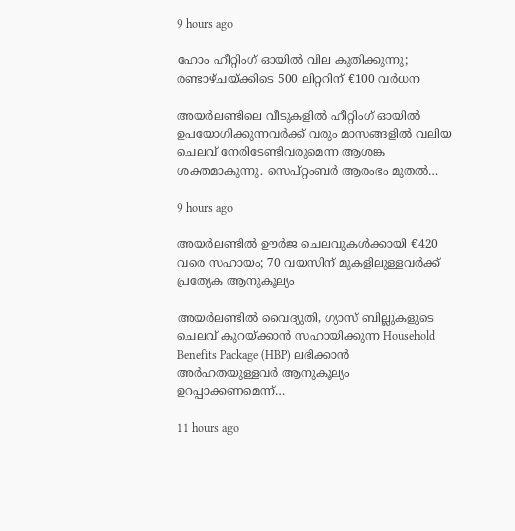9 hours ago

ഹോം ഹീറ്റിംഗ് ഓയിൽ വില കുതിക്കുന്നു; രണ്ടാഴ്ചയ്ക്കിടെ 500 ലിറ്ററിന് €100 വർധന

അയർലണ്ടിലെ വീടുകളിൽ ഹീറ്റിംഗ് ഓയിൽ ഉപയോഗിക്കുന്നവർക്ക് വരും മാസങ്ങളിൽ വലിയ ചെലവ് നേരിടേണ്ടിവരുമെന്ന ആശങ്ക ശക്തമാകുന്നു. സെപ്റ്റംബർ ആരംഭം മുതൽ…

9 hours ago

അയർലണ്ടിൽ ഊർജ ചെലവുകൾക്കായി €420 വരെ സഹായം; 70 വയസിന് മുകളിലുള്ളവർക്ക് പ്രത്യേക ആനുകൂല്യം

അയർലണ്ടിൽ വൈദ്യുതി, ഗ്യാസ് ബില്ലുകളുടെ ചെലവ് കുറയ്ക്കാൻ സഹായിക്കുന്ന Household Benefits Package (HBP) ലഭിക്കാൻ അർഹതയുള്ളവർ ആനുകൂല്യം ഉറപ്പാക്കണമെന്ന്…

11 hours ago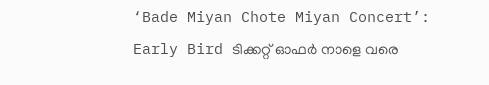‘Bade Miyan Chote Miyan Concert’: Early Bird ടിക്കറ്റ് ഓഫർ നാളെ വരെ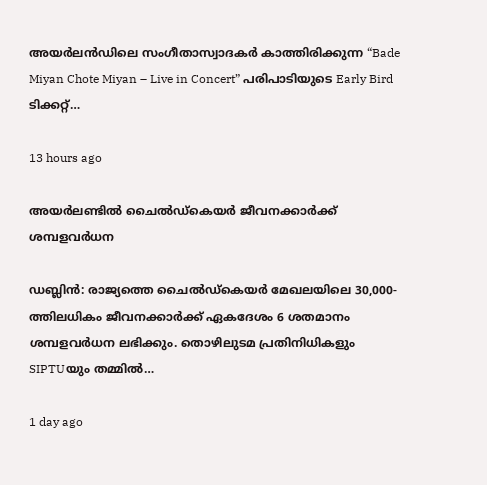അയർലൻഡിലെ സംഗീതാസ്വാദകർ കാത്തിരിക്കുന്ന “Bade Miyan Chote Miyan – Live in Concert” പരിപാടിയുടെ Early Bird ടിക്കറ്റ്…

13 hours ago

അയർലണ്ടിൽ ചൈൽഡ്‌കെയർ ജീവനക്കാർക്ക് ശമ്പളവർധന

ഡബ്ലിൻ: രാജ്യത്തെ ചൈൽഡ്‌കെയർ മേഖലയിലെ 30,000-ത്തിലധികം ജീവനക്കാർക്ക് ഏകദേശം 6 ശതമാനം ശമ്പളവർധന ലഭിക്കും. തൊഴിലുടമ പ്രതിനിധികളും SIPTUയും തമ്മിൽ…

1 day ago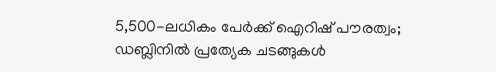5,500-ലധികം പേർക്ക് ഐറിഷ് പൗരത്വം; ഡബ്ലിനിൽ പ്രത്യേക ചടങ്ങുകൾ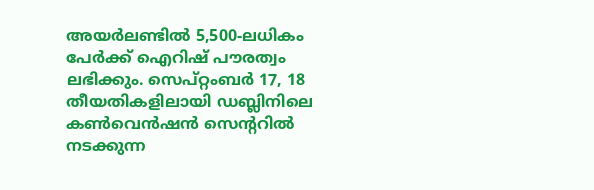അയർലണ്ടിൽ 5,500-ലധികം പേർക്ക് ഐറിഷ് പൗരത്വം ലഭിക്കും. സെപ്റ്റംബർ 17, 18 തീയതികളിലായി ഡബ്ലിനിലെ കൺവെൻഷൻ സെന്ററിൽ നടക്കുന്ന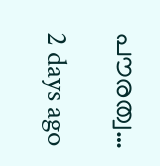പൗരത്വ…

2 days ago